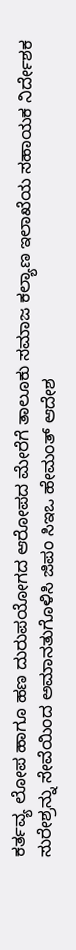ಕರ್ತವ್ಯ ಲೋಪ ಹಾಗೂ ಹಣ ದುರುಪಯೋಗದ ಆರೋಪದ ಮೇರೆಗೆ ತಾಲೂಕು ಸಮಾಜ ಕಲ್ಯಾಣ ಇಲಾಖೆಯ ಸಹಾಯಕ ನಿರ್ದೇಶಕ ಸುರೇಶ್ರನ್ನು ಸೇವೆಯಿಂದ ಅಮಾನತುಗೊಳಿಸಿ ಜಿಪಂ ಸಿಇಒ ಹೇಮಂತ್ ಆದೇಶ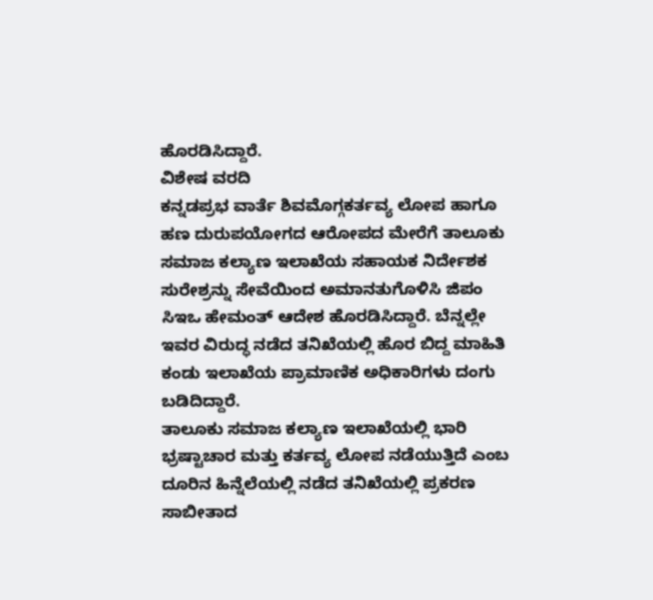ಹೊರಡಿಸಿದ್ದಾರೆ.
ವಿಶೇಷ ವರದಿ
ಕನ್ನಡಪ್ರಭ ವಾರ್ತೆ ಶಿವಮೊಗ್ಗಕರ್ತವ್ಯ ಲೋಪ ಹಾಗೂ ಹಣ ದುರುಪಯೋಗದ ಆರೋಪದ ಮೇರೆಗೆ ತಾಲೂಕು ಸಮಾಜ ಕಲ್ಯಾಣ ಇಲಾಖೆಯ ಸಹಾಯಕ ನಿರ್ದೇಶಕ ಸುರೇಶ್ರನ್ನು ಸೇವೆಯಿಂದ ಅಮಾನತುಗೊಳಿಸಿ ಜಿಪಂ ಸಿಇಒ ಹೇಮಂತ್ ಆದೇಶ ಹೊರಡಿಸಿದ್ದಾರೆ. ಬೆನ್ನಲ್ಲೇ ಇವರ ವಿರುದ್ಧ ನಡೆದ ತನಿಖೆಯಲ್ಲಿ ಹೊರ ಬಿದ್ದ ಮಾಹಿತಿ ಕಂಡು ಇಲಾಖೆಯ ಪ್ರಾಮಾಣಿಕ ಅಧಿಕಾರಿಗಳು ದಂಗು ಬಡಿದಿದ್ದಾರೆ.
ತಾಲೂಕು ಸಮಾಜ ಕಲ್ಯಾಣ ಇಲಾಖೆಯಲ್ಲಿ ಭಾರಿ ಭ್ರಷ್ಟಾಚಾರ ಮತ್ತು ಕರ್ತವ್ಯ ಲೋಪ ನಡೆಯುತ್ತಿದೆ ಎಂಬ ದೂರಿನ ಹಿನ್ನೆಲೆಯಲ್ಲಿ ನಡೆದ ತನಿಖೆಯಲ್ಲಿ ಪ್ರಕರಣ ಸಾಬೀತಾದ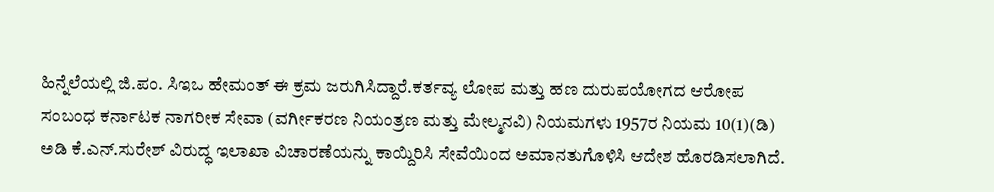ಹಿನ್ನೆಲೆಯಲ್ಲಿ ಜಿ.ಪಂ. ಸಿಇಒ ಹೇಮಂತ್ ಈ ಕ್ರಮ ಜರುಗಿಸಿದ್ದಾರೆ.ಕರ್ತವ್ಯ ಲೋಪ ಮತ್ತು ಹಣ ದುರುಪಯೋಗದ ಆರೋಪ ಸಂಬಂಧ ಕರ್ನಾಟಕ ನಾಗರೀಕ ಸೇವಾ (ವರ್ಗೀಕರಣ ನಿಯಂತ್ರಣ ಮತ್ತು ಮೇಲ್ಮನವಿ) ನಿಯಮಗಳು 1957ರ ನಿಯಮ 10(1)(ಡಿ) ಅಡಿ ಕೆ.ಎನ್.ಸುರೇಶ್ ವಿರುದ್ಧ ಇಲಾಖಾ ವಿಚಾರಣೆಯನ್ನು ಕಾಯ್ದಿರಿಸಿ ಸೇವೆಯಿಂದ ಅಮಾನತುಗೊಳಿಸಿ ಆದೇಶ ಹೊರಡಿಸಲಾಗಿದೆ.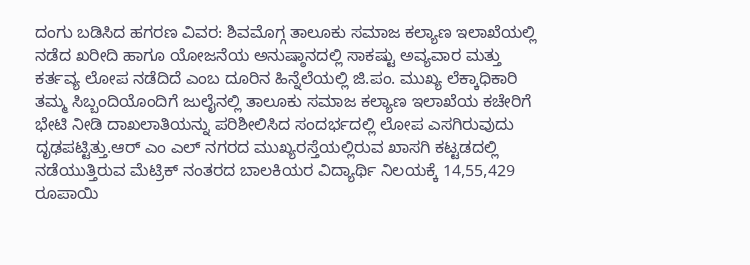ದಂಗು ಬಡಿಸಿದ ಹಗರಣ ವಿವರ: ಶಿವಮೊಗ್ಗ ತಾಲೂಕು ಸಮಾಜ ಕಲ್ಯಾಣ ಇಲಾಖೆಯಲ್ಲಿ ನಡೆದ ಖರೀದಿ ಹಾಗೂ ಯೋಜನೆಯ ಅನುಷ್ಠಾನದಲ್ಲಿ ಸಾಕಷ್ಟು ಅವ್ಯವಾರ ಮತ್ತು ಕರ್ತವ್ಯ ಲೋಪ ನಡೆದಿದೆ ಎಂಬ ದೂರಿನ ಹಿನ್ನೆಲೆಯಲ್ಲಿ ಜಿ.ಪಂ. ಮುಖ್ಯ ಲೆಕ್ಕಾಧಿಕಾರಿ ತಮ್ಮ ಸಿಬ್ಬಂದಿಯೊಂದಿಗೆ ಜುಲೈನಲ್ಲಿ ತಾಲೂಕು ಸಮಾಜ ಕಲ್ಯಾಣ ಇಲಾಖೆಯ ಕಚೇರಿಗೆ ಭೇಟಿ ನೀಡಿ ದಾಖಲಾತಿಯನ್ನು ಪರಿಶೀಲಿಸಿದ ಸಂದರ್ಭದಲ್ಲಿ ಲೋಪ ಎಸಗಿರುವುದು ದೃಢಪಟ್ಟಿತ್ತು.ಆರ್ ಎಂ ಎಲ್ ನಗರದ ಮುಖ್ಯರಸ್ತೆಯಲ್ಲಿರುವ ಖಾಸಗಿ ಕಟ್ಟಡದಲ್ಲಿ ನಡೆಯುತ್ತಿರುವ ಮೆಟ್ರಿಕ್ ನಂತರದ ಬಾಲಕಿಯರ ವಿದ್ಯಾರ್ಥಿ ನಿಲಯಕ್ಕೆ 14,55,429 ರೂಪಾಯಿ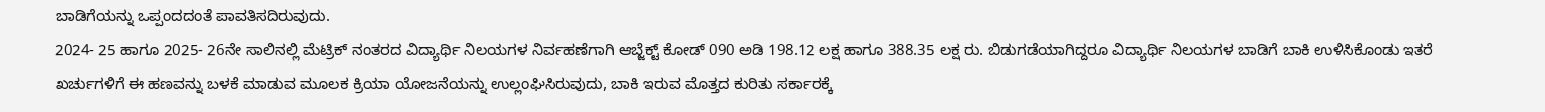ಬಾಡಿಗೆಯನ್ನು ಒಪ್ಪಂದದಂತೆ ಪಾವತಿಸದಿರುವುದು.
2024- 25 ಹಾಗೂ 2025- 26ನೇ ಸಾಲಿನಲ್ಲಿ ಮೆಟ್ರಿಕ್ ನಂತರದ ವಿದ್ಯಾರ್ಥಿ ನಿಲಯಗಳ ನಿರ್ವಹಣೆಗಾಗಿ ಆಬ್ಜೆಕ್ಟ್ ಕೋಡ್ 090 ಅಡಿ 198.12 ಲಕ್ಷ ಹಾಗೂ 388.35 ಲಕ್ಷ ರು. ಬಿಡುಗಡೆಯಾಗಿದ್ದರೂ ವಿದ್ಯಾರ್ಥಿ ನಿಲಯಗಳ ಬಾಡಿಗೆ ಬಾಕಿ ಉಳಿಸಿಕೊಂಡು ಇತರೆ ಖರ್ಚುಗಳಿಗೆ ಈ ಹಣವನ್ನು ಬಳಕೆ ಮಾಡುವ ಮೂಲಕ ಕ್ರಿಯಾ ಯೋಜನೆಯನ್ನು ಉಲ್ಲಂಘಿಸಿರುವುದು, ಬಾಕಿ ಇರುವ ಮೊತ್ತದ ಕುರಿತು ಸರ್ಕಾರಕ್ಕೆ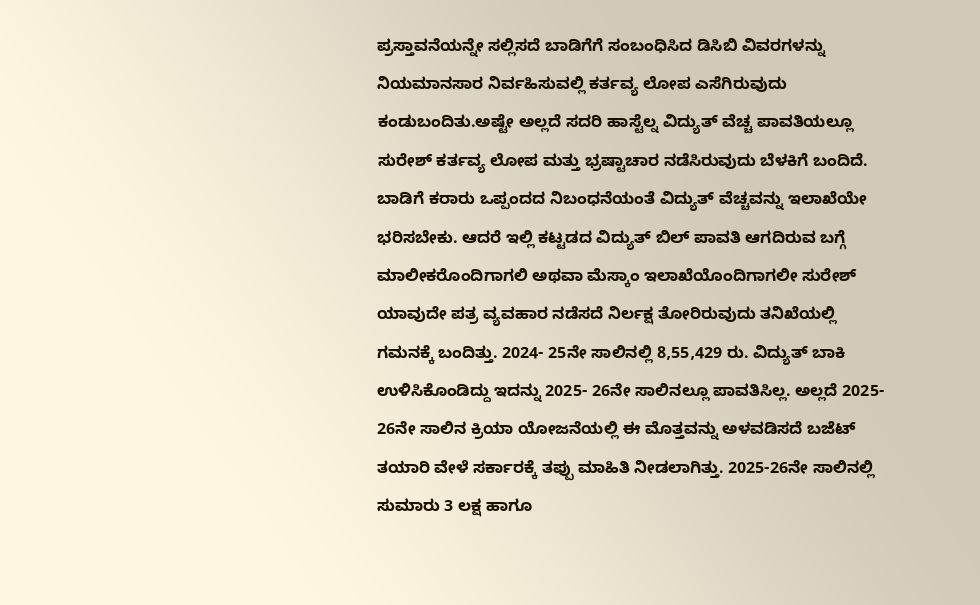ಪ್ರಸ್ತಾವನೆಯನ್ನೇ ಸಲ್ಲಿಸದೆ ಬಾಡಿಗೆಗೆ ಸಂಬಂಧಿಸಿದ ಡಿಸಿಬಿ ವಿವರಗಳನ್ನು ನಿಯಮಾನಸಾರ ನಿರ್ವಹಿಸುವಲ್ಲಿ ಕರ್ತವ್ಯ ಲೋಪ ಎಸೆಗಿರುವುದು ಕಂಡುಬಂದಿತು.ಅಷ್ಟೇ ಅಲ್ಲದೆ ಸದರಿ ಹಾಸ್ಟೆಲ್ನ ವಿದ್ಯುತ್ ವೆಚ್ಚ ಪಾವತಿಯಲ್ಲೂ ಸುರೇಶ್ ಕರ್ತವ್ಯ ಲೋಪ ಮತ್ತು ಭ್ರಷ್ಟಾಚಾರ ನಡೆಸಿರುವುದು ಬೆಳಕಿಗೆ ಬಂದಿದೆ.
ಬಾಡಿಗೆ ಕರಾರು ಒಪ್ಪಂದದ ನಿಬಂಧನೆಯಂತೆ ವಿದ್ಯುತ್ ವೆಚ್ಚವನ್ನು ಇಲಾಖೆಯೇ ಭರಿಸಬೇಕು. ಆದರೆ ಇಲ್ಲಿ ಕಟ್ಟಡದ ವಿದ್ಯುತ್ ಬಿಲ್ ಪಾವತಿ ಆಗದಿರುವ ಬಗ್ಗೆ ಮಾಲೀಕರೊಂದಿಗಾಗಲಿ ಅಥವಾ ಮೆಸ್ಕಾಂ ಇಲಾಖೆಯೊಂದಿಗಾಗಲೀ ಸುರೇಶ್ ಯಾವುದೇ ಪತ್ರ ವ್ಯವಹಾರ ನಡೆಸದೆ ನಿರ್ಲಕ್ಷ ತೋರಿರುವುದು ತನಿಖೆಯಲ್ಲಿ ಗಮನಕ್ಕೆ ಬಂದಿತ್ತು. 2024- 25ನೇ ಸಾಲಿನಲ್ಲಿ 8,55,429 ರು. ವಿದ್ಯುತ್ ಬಾಕಿ ಉಳಿಸಿಕೊಂಡಿದ್ದು ಇದನ್ನು 2025- 26ನೇ ಸಾಲಿನಲ್ಲೂ ಪಾವತಿಸಿಲ್ಲ. ಅಲ್ಲದೆ 2025- 26ನೇ ಸಾಲಿನ ಕ್ರಿಯಾ ಯೋಜನೆಯಲ್ಲಿ ಈ ಮೊತ್ತವನ್ನು ಅಳವಡಿಸದೆ ಬಜೆಟ್ ತಯಾರಿ ವೇಳೆ ಸರ್ಕಾರಕ್ಕೆ ತಪ್ಪು ಮಾಹಿತಿ ನೀಡಲಾಗಿತ್ತು. 2025-26ನೇ ಸಾಲಿನಲ್ಲಿ ಸುಮಾರು 3 ಲಕ್ಷ ಹಾಗೂ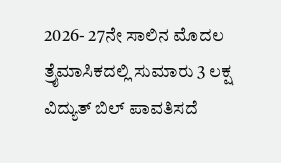2026- 27ನೇ ಸಾಲಿನ ಮೊದಲ ತ್ರೈಮಾಸಿಕದಲ್ಲಿ ಸುಮಾರು 3 ಲಕ್ಷ ವಿದ್ಯುತ್ ಬಿಲ್ ಪಾವತಿಸದೆ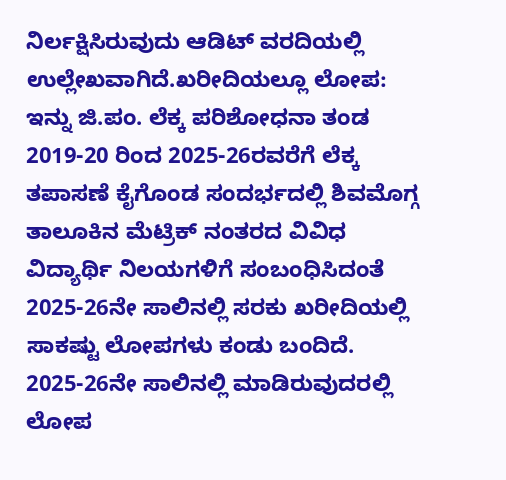ನಿರ್ಲಕ್ಷಿಸಿರುವುದು ಆಡಿಟ್ ವರದಿಯಲ್ಲಿ ಉಲ್ಲೇಖವಾಗಿದೆ.ಖರೀದಿಯಲ್ಲೂ ಲೋಪ: ಇನ್ನು ಜಿ.ಪಂ. ಲೆಕ್ಕ ಪರಿಶೋಧನಾ ತಂಡ 2019-20 ರಿಂದ 2025-26ರವರೆಗೆ ಲೆಕ್ಕ ತಪಾಸಣೆ ಕೈಗೊಂಡ ಸಂದರ್ಭದಲ್ಲಿ ಶಿವಮೊಗ್ಗ ತಾಲೂಕಿನ ಮೆಟ್ರಿಕ್ ನಂತರದ ವಿವಿಧ ವಿದ್ಯಾರ್ಥಿ ನಿಲಯಗಳಿಗೆ ಸಂಬಂಧಿಸಿದಂತೆ 2025-26ನೇ ಸಾಲಿನಲ್ಲಿ ಸರಕು ಖರೀದಿಯಲ್ಲಿ ಸಾಕಷ್ಟು ಲೋಪಗಳು ಕಂಡು ಬಂದಿದೆ.
2025-26ನೇ ಸಾಲಿನಲ್ಲಿ ಮಾಡಿರುವುದರಲ್ಲಿ ಲೋಪ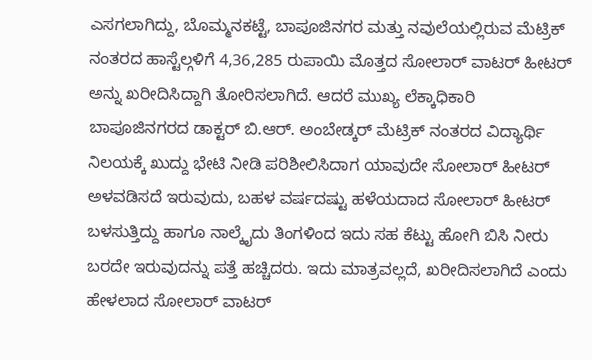ಎಸಗಲಾಗಿದ್ದು, ಬೊಮ್ಮನಕಟ್ಟೆ, ಬಾಪೂಜಿನಗರ ಮತ್ತು ನವುಲೆಯಲ್ಲಿರುವ ಮೆಟ್ರಿಕ್ ನಂತರದ ಹಾಸ್ಟೆಲ್ಗಳಿಗೆ 4,36,285 ರುಪಾಯಿ ಮೊತ್ತದ ಸೋಲಾರ್ ವಾಟರ್ ಹೀಟರ್ ಅನ್ನು ಖರೀದಿಸಿದ್ದಾಗಿ ತೋರಿಸಲಾಗಿದೆ. ಆದರೆ ಮುಖ್ಯ ಲೆಕ್ಕಾಧಿಕಾರಿ ಬಾಪೂಜಿನಗರದ ಡಾಕ್ಟರ್ ಬಿ.ಆರ್. ಅಂಬೇಡ್ಕರ್ ಮೆಟ್ರಿಕ್ ನಂತರದ ವಿದ್ಯಾರ್ಥಿ ನಿಲಯಕ್ಕೆ ಖುದ್ದು ಭೇಟಿ ನೀಡಿ ಪರಿಶೀಲಿಸಿದಾಗ ಯಾವುದೇ ಸೋಲಾರ್ ಹೀಟರ್ ಅಳವಡಿಸದೆ ಇರುವುದು, ಬಹಳ ವರ್ಷದಷ್ಟು ಹಳೆಯದಾದ ಸೋಲಾರ್ ಹೀಟರ್ ಬಳಸುತ್ತಿದ್ದು ಹಾಗೂ ನಾಲ್ಕೈದು ತಿಂಗಳಿಂದ ಇದು ಸಹ ಕೆಟ್ಟು ಹೋಗಿ ಬಿಸಿ ನೀರು ಬರದೇ ಇರುವುದನ್ನು ಪತ್ತೆ ಹಚ್ಚಿದರು. ಇದು ಮಾತ್ರವಲ್ಲದೆ, ಖರೀದಿಸಲಾಗಿದೆ ಎಂದು ಹೇಳಲಾದ ಸೋಲಾರ್ ವಾಟರ್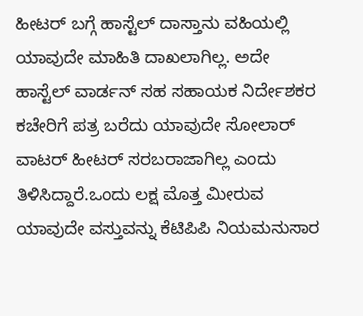ಹೀಟರ್ ಬಗ್ಗೆ ಹಾಸ್ಟೆಲ್ ದಾಸ್ತಾನು ವಹಿಯಲ್ಲಿ ಯಾವುದೇ ಮಾಹಿತಿ ದಾಖಲಾಗಿಲ್ಲ. ಅದೇ ಹಾಸ್ಟೆಲ್ ವಾರ್ಡನ್ ಸಹ ಸಹಾಯಕ ನಿರ್ದೇಶಕರ ಕಚೇರಿಗೆ ಪತ್ರ ಬರೆದು ಯಾವುದೇ ಸೋಲಾರ್ ವಾಟರ್ ಹೀಟರ್ ಸರಬರಾಜಾಗಿಲ್ಲ ಎಂದು ತಿಳಿಸಿದ್ದಾರೆ.ಒಂದು ಲಕ್ಷ ಮೊತ್ತ ಮೀರುವ ಯಾವುದೇ ವಸ್ತುವನ್ನು ಕೆಟಿಪಿಪಿ ನಿಯಮನುಸಾರ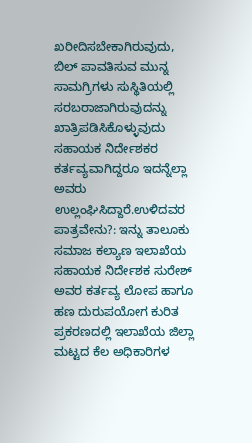ಖರೀದಿಸಬೇಕಾಗಿರುವುದು, ಬಿಲ್ ಪಾವತಿಸುವ ಮುನ್ನ ಸಾಮಗ್ರಿಗಳು ಸುಸ್ಥಿತಿಯಲ್ಲಿ ಸರಬರಾಜಾಗಿರುವುದನ್ನು ಖಾತ್ರಿಪಡಿಸಿಕೊಳ್ಳುವುದು ಸಹಾಯಕ ನಿರ್ದೇಶಕರ ಕರ್ತವ್ಯವಾಗಿದ್ದರೂ ಇದನ್ನೆಲ್ಲಾ ಅವರು ಉಲ್ಲಂಘಿಸಿದ್ದಾರೆ.ಉಳಿದವರ ಪಾತ್ರವೇನು?: ಇನ್ನು ತಾಲೂಕು ಸಮಾಜ ಕಲ್ಯಾಣ ಇಲಾಖೆಯ ಸಹಾಯಕ ನಿರ್ದೇಶಕ ಸುರೇಶ್ ಅವರ ಕರ್ತವ್ಯ ಲೋಪ ಹಾಗೂ ಹಣ ದುರುಪಯೋಗ ಕುರಿತ ಪ್ರಕರಣದಲ್ಲಿ ಇಲಾಖೆಯ ಜಿಲ್ಲಾ ಮಟ್ಟದ ಕೆಲ ಅಧಿಕಾರಿಗಳ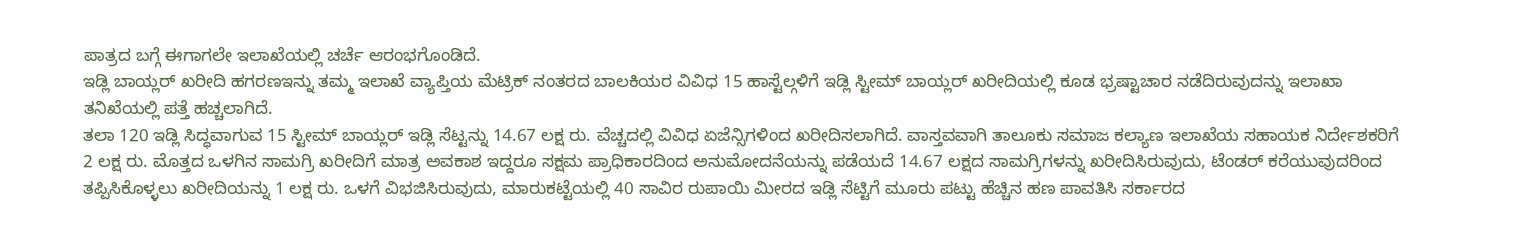ಪಾತ್ರದ ಬಗ್ಗೆ ಈಗಾಗಲೇ ಇಲಾಖೆಯಲ್ಲಿ ಚರ್ಚೆ ಆರಂಭಗೊಂಡಿದೆ.
ಇಡ್ಲಿ ಬಾಯ್ಲರ್ ಖರೀದಿ ಹಗರಣಇನ್ನು ತಮ್ಮ ಇಲಾಖೆ ವ್ಯಾಪ್ತಿಯ ಮೆಟ್ರಿಕ್ ನಂತರದ ಬಾಲಕಿಯರ ವಿವಿಧ 15 ಹಾಸ್ಟೆಲ್ಗಳಿಗೆ ಇಡ್ಲಿ ಸ್ಟೀಮ್ ಬಾಯ್ಲರ್ ಖರೀದಿಯಲ್ಲಿ ಕೂಡ ಭ್ರಷ್ಟಾಚಾರ ನಡೆದಿರುವುದನ್ನು ಇಲಾಖಾ ತನಿಖೆಯಲ್ಲಿ ಪತ್ತೆ ಹಚ್ಚಲಾಗಿದೆ.
ತಲಾ 120 ಇಡ್ಲಿ ಸಿದ್ಧವಾಗುವ 15 ಸ್ಟೀಮ್ ಬಾಯ್ಲರ್ ಇಡ್ಲಿ ಸೆಟ್ಟನ್ನು 14.67 ಲಕ್ಷ ರು. ವೆಚ್ಚದಲ್ಲಿ ವಿವಿಧ ಏಜೆನ್ಸಿಗಳಿಂದ ಖರೀದಿಸಲಾಗಿದೆ. ವಾಸ್ತವವಾಗಿ ತಾಲೂಕು ಸಮಾಜ ಕಲ್ಯಾಣ ಇಲಾಖೆಯ ಸಹಾಯಕ ನಿರ್ದೇಶಕರಿಗೆ 2 ಲಕ್ಷ ರು. ಮೊತ್ತದ ಒಳಗಿನ ಸಾಮಗ್ರಿ ಖರೀದಿಗೆ ಮಾತ್ರ ಅವಕಾಶ ಇದ್ದರೂ ಸಕ್ಷಮ ಪ್ರಾಧಿಕಾರದಿಂದ ಅನುಮೋದನೆಯನ್ನು ಪಡೆಯದೆ 14.67 ಲಕ್ಷದ ಸಾಮಗ್ರಿಗಳನ್ನು ಖರೀದಿಸಿರುವುದು, ಟೆಂಡರ್ ಕರೆಯುವುದರಿಂದ ತಪ್ಪಿಸಿಕೊಳ್ಳಲು ಖರೀದಿಯನ್ನು 1 ಲಕ್ಷ ರು. ಒಳಗೆ ವಿಭಜಿಸಿರುವುದು, ಮಾರುಕಟ್ಟೆಯಲ್ಲಿ 40 ಸಾವಿರ ರುಪಾಯಿ ಮೀರದ ಇಡ್ಲಿ ಸೆಟ್ಟಿಗೆ ಮೂರು ಪಟ್ಟು ಹೆಚ್ಚಿನ ಹಣ ಪಾವತಿಸಿ ಸರ್ಕಾರದ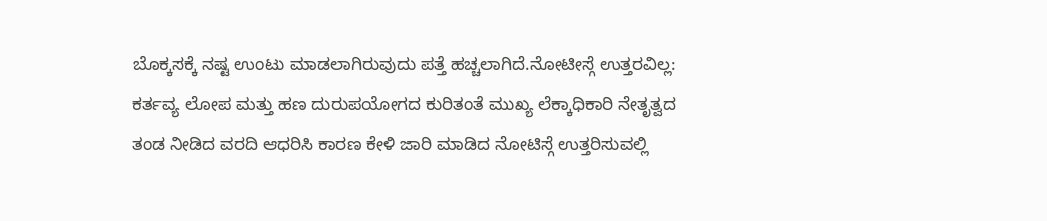ಬೊಕ್ಕಸಕ್ಕೆ ನಷ್ಟ ಉಂಟು ಮಾಡಲಾಗಿರುವುದು ಪತ್ತೆ ಹಚ್ಚಲಾಗಿದೆ.ನೋಟೀಸ್ಗೆ ಉತ್ತರವಿಲ್ಲ: ಕರ್ತವ್ಯ ಲೋಪ ಮತ್ತು ಹಣ ದುರುಪಯೋಗದ ಕುರಿತಂತೆ ಮುಖ್ಯ ಲೆಕ್ಕಾಧಿಕಾರಿ ನೇತೃತ್ವದ ತಂಡ ನೀಡಿದ ವರದಿ ಆಧರಿಸಿ ಕಾರಣ ಕೇಳಿ ಜಾರಿ ಮಾಡಿದ ನೋಟಿಸ್ಗೆ ಉತ್ತರಿಸುವಲ್ಲಿ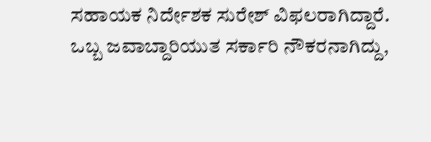ಸಹಾಯಕ ನಿರ್ದೇಶಕ ಸುರೇಶ್ ವಿಫಲರಾಗಿದ್ದಾರೆ.
ಒಬ್ಬ ಜವಾಬ್ದಾರಿಯುತ ಸರ್ಕಾರಿ ನೌಕರನಾಗಿದ್ದು,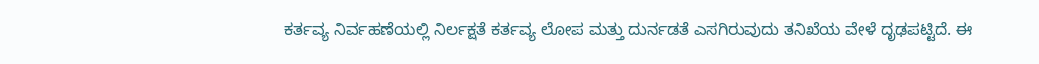ಕರ್ತವ್ಯ ನಿರ್ವಹಣೆಯಲ್ಲಿ ನಿರ್ಲಕ್ಷತೆ ಕರ್ತವ್ಯ ಲೋಪ ಮತ್ತು ದುರ್ನಡತೆ ಎಸಗಿರುವುದು ತನಿಖೆಯ ವೇಳೆ ದೃಢಪಟ್ಟಿದೆ. ಈ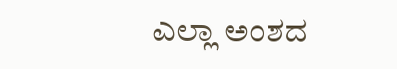ಎಲ್ಲಾ ಅಂಶದ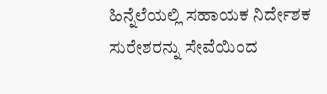ಹಿನ್ನೆಲೆಯಲ್ಲಿ ಸಹಾಯಕ ನಿರ್ದೇಶಕ ಸುರೇಶರನ್ನು ಸೇವೆಯಿಂದ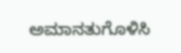ಅಮಾನತುಗೊಳಿಸಿ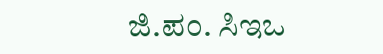ಜಿ.ಪಂ. ಸಿಇಒ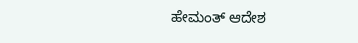ಹೇಮಂತ್ ಆದೇಶ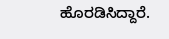ಹೊರಡಿಸಿದ್ದಾರೆ.